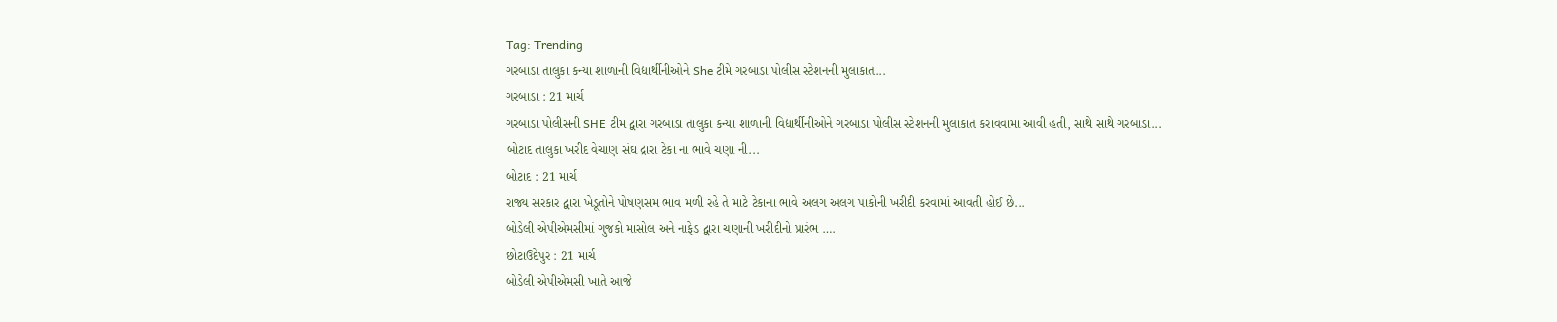Tag: Trending
ગરબાડા તાલુકા કન્યા શાળાની વિદ્યાર્થીનીઓને She ટીમે ગરબાડા પોલીસ સ્ટેશનની મુલાકાત...
ગરબાડા : 21 માર્ચ
ગરબાડા પોલીસની SHE ટીમ દ્વારા ગરબાડા તાલુકા કન્યા શાળાની વિદ્યાર્થીનીઓને ગરબાડા પોલીસ સ્ટેશનની મુલાકાત કરાવવામા આવી હતી, સાથે સાથે ગરબાડા...
બોટાદ તાલુકા ખરીદ વેચાણ સંઘ દ્રારા ટેકા ના ભાવે ચણા ની...
બોટાદ : 21 માર્ચ
રાજ્ય સરકાર દ્વારા ખેડૂતોને પોષણસમ ભાવ મળી રહે તે માટે ટેકાના ભાવે અલગ અલગ પાકોની ખરીદી કરવામાં આવતી હોઈ છે...
બોડેલી એપીએમસીમાં ગુજકો માસોલ અને નાફેડ દ્વારા ચણાની ખરીદીનો પ્રારંભ ….
છોટાઉદેપુર : 21 માર્ચ
બોડેલી એપીએમસી ખાતે આજે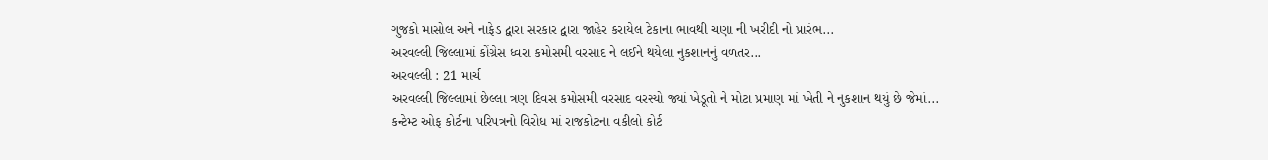ગુજકો માસોલ અને નાફેડ દ્વારા સરકાર દ્વારા જાહેર કરાયેલ ટેકાના ભાવથી ચણા ની ખરીદી નો પ્રારંભ...
અરવલ્લી જિલ્લામાં કોંગ્રેસ ધ્વરા કમોસમી વરસાદ ને લઈને થયેલા નુકશાનનું વળતર...
અરવલ્લી : 21 માર્ચ
અરવલ્લી જિલ્લામાં છેલ્લા ત્રણ દિવસ કમોસમી વરસાદ વરસ્યો જ્યાં ખેડૂતો ને મોટા પ્રમાણ માં ખેતી ને નુકશાન થયું છે જેમાં...
કન્ટેમ્ટ ઓફ કોર્ટના પરિપત્રનો વિરોધ માં રાજકોટના વકીલો કોર્ટ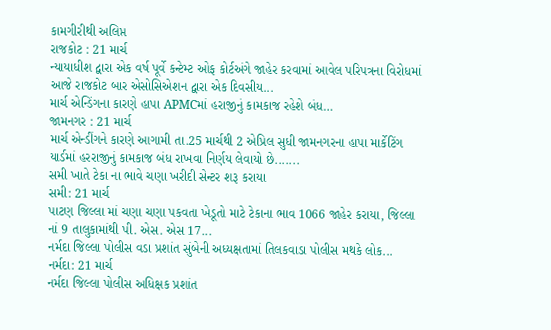કામગીરીથી અલિપ્ત
રાજકોટ : 21 માર્ચ
ન્યાયાધીશ દ્વારા એક વર્ષ પૂર્વે કન્ટેમ્ટ ઓફ કોર્ટઅંગે જાહેર કરવામાં આવેલ પરિપત્રના વિરોધમાં આજે રાજકોટ બાર એસોસિએશન દ્વારા એક દિવસીય...
માર્ચ એન્ડિંગના કારણે હાપા APMCમાં હરાજીનું કામકાજ રહેશે બંધ…
જામનગર : 21 માર્ચ
માર્ચ એન્ડીંગને કારણે આગામી તા.25 માર્ચથી 2 એપ્રિલ સુધી જામનગરના હાપા માર્કેટિંગ યાર્ડમાં હરરાજીનું કામકાજ બંધ રાખવા નિર્ણય લેવાયો છે.......
સમી ખાતે ટેકા ના ભાવે ચણા ખરીદી સેન્ટર શરૂ કરાયા
સમી: 21 માર્ચ
પાટણ જિલ્લા માં ચણા ચણા પકવતા ખેડૂતો માટે ટેકાના ભાવ 1066 જાહેર કરાયા, જિલ્લા નાં 9 તાલુકામાંથી પી. એસ. એસ 17...
નર્મદા જિલ્લા પોલીસ વડા પ્રશાંત સુંબેની અધ્યક્ષતામાં તિલકવાડા પોલીસ મથકે લોક...
નર્મદા: 21 માર્ચ
નર્મદા જિલ્લા પોલીસ અધિક્ષક પ્રશાંત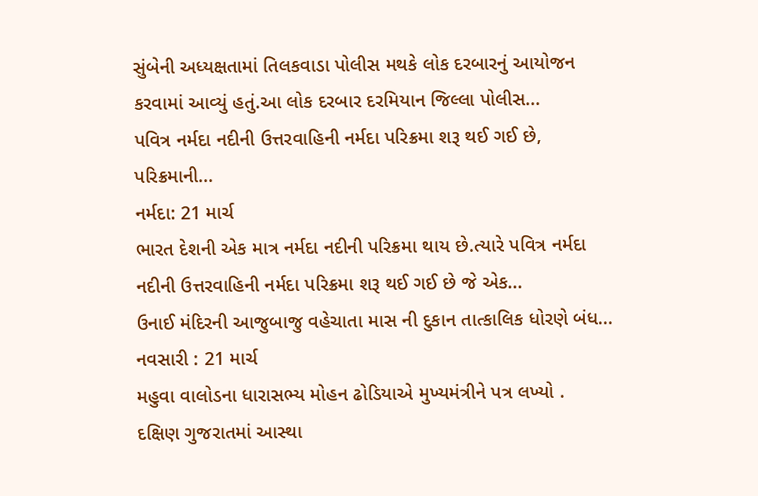સુંબેની અધ્યક્ષતામાં તિલકવાડા પોલીસ મથકે લોક દરબારનું આયોજન કરવામાં આવ્યું હતું.આ લોક દરબાર દરમિયાન જિલ્લા પોલીસ...
પવિત્ર નર્મદા નદીની ઉત્તરવાહિની નર્મદા પરિક્રમા શરૂ થઈ ગઈ છે, પરિક્રમાની...
નર્મદા: 21 માર્ચ
ભારત દેશની એક માત્ર નર્મદા નદીની પરિક્રમા થાય છે.ત્યારે પવિત્ર નર્મદા નદીની ઉત્તરવાહિની નર્મદા પરિક્રમા શરૂ થઈ ગઈ છે જે એક...
ઉનાઈ મંદિરની આજુબાજુ વહેચાતા માસ ની દુકાન તાત્કાલિક ધોરણે બંધ...
નવસારી : 21 માર્ચ
મહુવા વાલોડના ધારાસભ્ય મોહન ઢોડિયાએ મુખ્યમંત્રીને પત્ર લખ્યો .
દક્ષિણ ગુજરાતમાં આસ્થા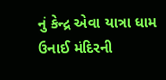નું કેન્દ્ર એવા યાત્રા ધામ ઉનાઈ મંદિરની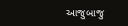આજુબાજુ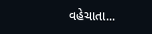વહેચાતા...